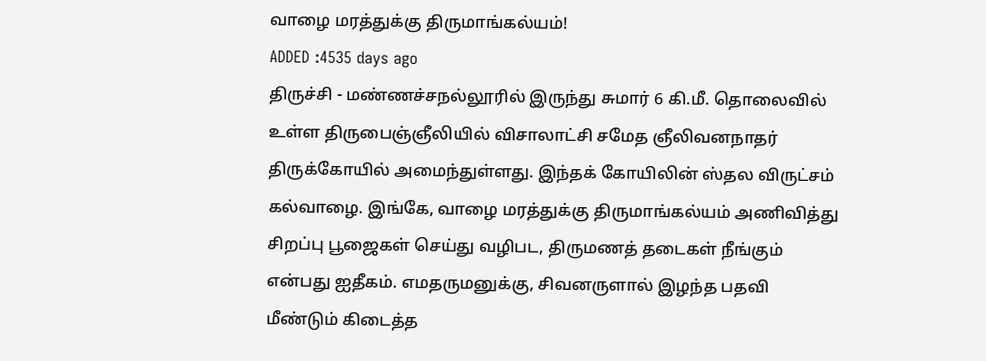வாழை மரத்துக்கு திருமாங்கல்யம்!
ADDED :4535 days ago
திருச்சி - மண்ணச்சநல்லூரில் இருந்து சுமார் 6 கி.மீ. தொலைவில் உள்ள திருபைஞ்ஞீலியில் விசாலாட்சி சமேத ஞீலிவனநாதர் திருக்கோயில் அமைந்துள்ளது. இந்தக் கோயிலின் ஸ்தல விருட்சம் கல்வாழை. இங்கே, வாழை மரத்துக்கு திருமாங்கல்யம் அணிவித்து சிறப்பு பூஜைகள் செய்து வழிபட, திருமணத் தடைகள் நீங்கும் என்பது ஐதீகம். எமதருமனுக்கு, சிவனருளால் இழந்த பதவி மீண்டும் கிடைத்த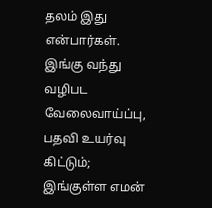தலம் இது என்பார்கள். இங்கு வந்து வழிபட வேலைவாய்ப்பு, பதவி உயர்வு கிட்டும்; இங்குள்ள எமன்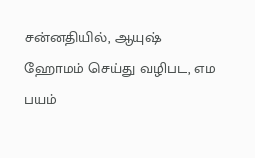சன்னதியில், ஆயுஷ் ஹோமம் செய்து வழிபட, எம பயம்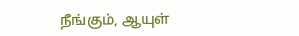நீங்கும், ஆயுள்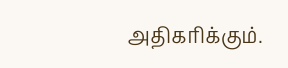அதிகரிக்கும்.